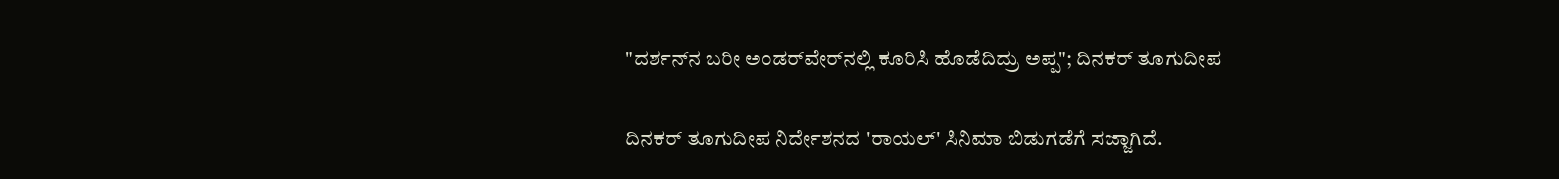"ದರ್ಶನ್‌ನ ಬರೀ ಅಂಡರ್‌ವೇರ್‌ನಲ್ಲಿ ಕೂರಿಸಿ ಹೊಡೆದಿದ್ರು ಅಪ್ಪ"; ದಿನಕರ್ ತೂಗುದೀಪ

ದಿನಕರ್ ತೂಗುದೀಪ ನಿರ್ದೇಶನದ 'ರಾಯಲ್' ಸಿನಿಮಾ ಬಿಡುಗಡೆಗೆ ಸಜ್ಜಾಗಿದೆ.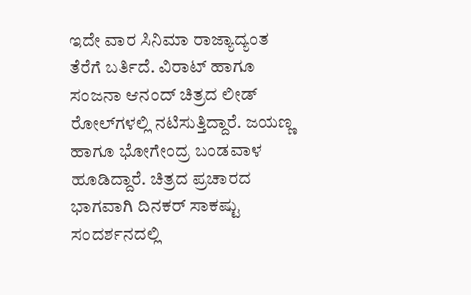ಇದೇ ವಾರ ಸಿನಿಮಾ ರಾಜ್ಯಾದ್ಯಂತ ತೆರೆಗೆ ಬರ್ತಿದೆ. ವಿರಾಟ್ ಹಾಗೂ ಸಂಜನಾ ಆನಂದ್ ಚಿತ್ರದ ಲೀಡ್ ರೋಲ್‌ಗಳಲ್ಲಿ ನಟಿಸುತ್ತಿದ್ದಾರೆ. ಜಯಣ್ಣ ಹಾಗೂ ಭೋಗೇಂದ್ರ ಬಂಡವಾಳ ಹೂಡಿದ್ದಾರೆ. ಚಿತ್ರದ ಪ್ರಚಾರದ ಭಾಗವಾಗಿ ದಿನಕರ್ ಸಾಕಷ್ಟು ಸಂದರ್ಶನದಲ್ಲಿ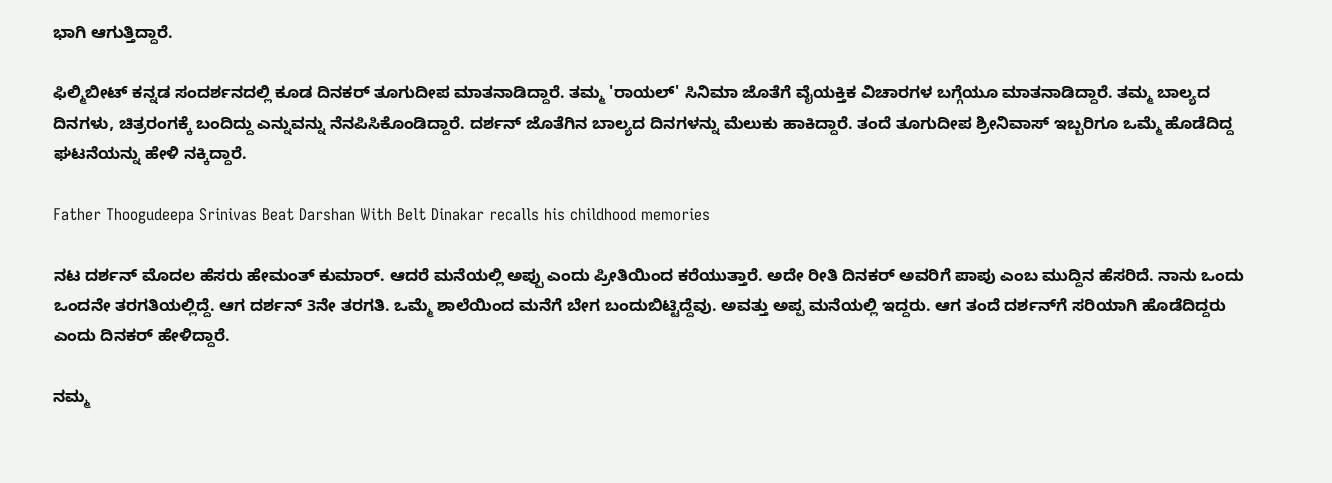ಭಾಗಿ ಆಗುತ್ತಿದ್ದಾರೆ.

ಫಿಲ್ಮಿಬೀಟ್ ಕನ್ನಡ ಸಂದರ್ಶನದಲ್ಲಿ ಕೂಡ ದಿನಕರ್ ತೂಗುದೀಪ ಮಾತನಾಡಿದ್ದಾರೆ. ತಮ್ಮ 'ರಾಯಲ್' ಸಿನಿಮಾ ಜೊತೆಗೆ ವೈಯಕ್ತಿಕ ವಿಚಾರಗಳ ಬಗ್ಗೆಯೂ ಮಾತನಾಡಿದ್ದಾರೆ. ತಮ್ಮ ಬಾಲ್ಯದ ದಿನಗಳು, ಚಿತ್ರರಂಗಕ್ಕೆ ಬಂದಿದ್ದು ಎನ್ನುವನ್ನು ನೆನಪಿಸಿಕೊಂಡಿದ್ದಾರೆ. ದರ್ಶನ್ ಜೊತೆಗಿನ ಬಾಲ್ಯದ ದಿನಗಳನ್ನು ಮೆಲುಕು ಹಾಕಿದ್ದಾರೆ. ತಂದೆ ತೂಗುದೀಪ ಶ್ರೀನಿವಾಸ್ ಇಬ್ಬರಿಗೂ ಒಮ್ಮೆ ಹೊಡೆದಿದ್ದ ಘಟನೆಯನ್ನು ಹೇಳಿ ನಕ್ಕಿದ್ದಾರೆ.

Father Thoogudeepa Srinivas Beat Darshan With Belt Dinakar recalls his childhood memories

ನಟ ದರ್ಶನ್ ಮೊದಲ ಹೆಸರು ಹೇಮಂತ್ ಕುಮಾರ್. ಆದರೆ ಮನೆಯಲ್ಲಿ ಅಪ್ಪು ಎಂದು ಪ್ರೀತಿಯಿಂದ ಕರೆಯುತ್ತಾರೆ. ಅದೇ ರೀತಿ ದಿನಕರ್ ಅವರಿಗೆ ಪಾಪು ಎಂಬ ಮುದ್ದಿನ ಹೆಸರಿದೆ. ನಾನು ಒಂದು ಒಂದನೇ ತರಗತಿಯಲ್ಲಿದ್ದೆ. ಆಗ ದರ್ಶನ್ 3ನೇ ತರಗತಿ. ಒಮ್ಮೆ ಶಾಲೆಯಿಂದ ಮನೆಗೆ ಬೇಗ ಬಂದುಬಿಟ್ಟಿದ್ದೆವು. ಅವತ್ತು ಅಪ್ಪ ಮನೆಯಲ್ಲಿ ಇದ್ದರು. ಆಗ ತಂದೆ ದರ್ಶನ್‌ಗೆ ಸರಿಯಾಗಿ ಹೊಡೆದಿದ್ದರು ಎಂದು ದಿನಕರ್ ಹೇಳಿದ್ದಾರೆ.

ನಮ್ಮ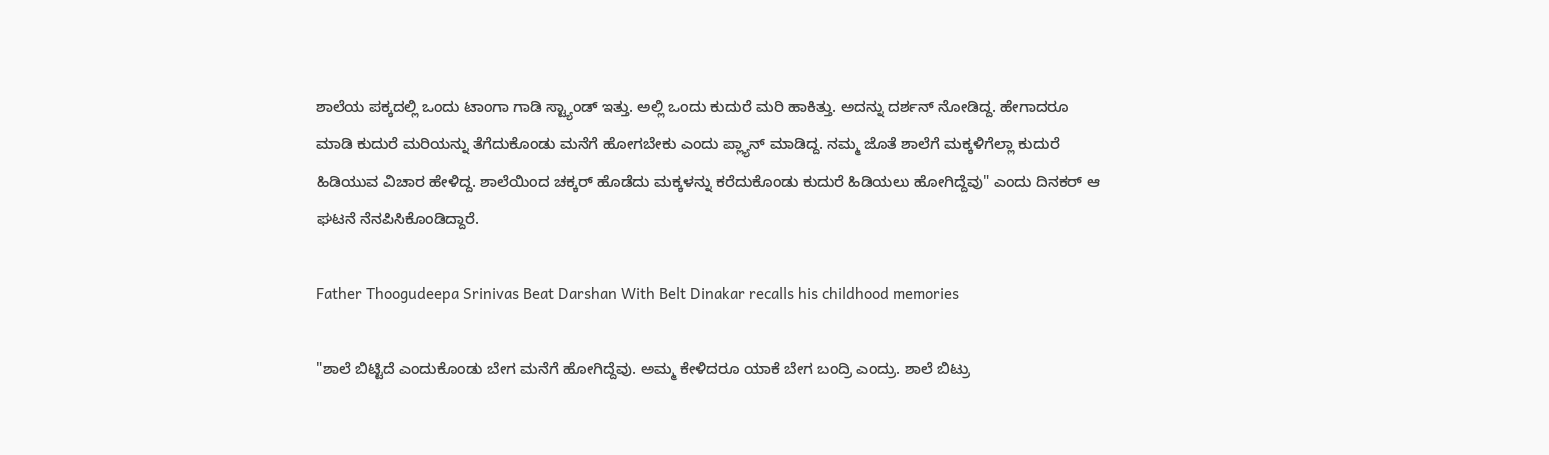ಶಾಲೆಯ ಪಕ್ಕದಲ್ಲಿ ಒಂದು ಟಾಂಗಾ ಗಾಡಿ ಸ್ಟ್ಯಾಂಡ್ ಇತ್ತು. ಅಲ್ಲಿ ಒಂದು ಕುದುರೆ ಮರಿ ಹಾಕಿತ್ತು. ಅದನ್ನು ದರ್ಶನ್ ನೋಡಿದ್ದ. ಹೇಗಾದರೂ ಮಾಡಿ ಕುದುರೆ ಮರಿಯನ್ನು ತೆಗೆದುಕೊಂಡು ಮನೆಗೆ ಹೋಗಬೇಕು ಎಂದು ಪ್ಲ್ಯಾನ್ ಮಾಡಿದ್ದ. ನಮ್ಮ ಜೊತೆ ಶಾಲೆಗೆ ಮಕ್ಕಳಿಗೆಲ್ಲಾ ಕುದುರೆ ಹಿಡಿಯುವ ವಿಚಾರ ಹೇಳಿದ್ದ. ಶಾಲೆಯಿಂದ ಚಕ್ಕರ್ ಹೊಡೆದು ಮಕ್ಕಳನ್ನು ಕರೆದುಕೊಂಡು ಕುದುರೆ ಹಿಡಿಯಲು ಹೋಗಿದ್ದೆವು" ಎಂದು ದಿನಕರ್ ಆ ಘಟನೆ ನೆನಪಿಸಿಕೊಂಡಿದ್ದಾರೆ.

Father Thoogudeepa Srinivas Beat Darshan With Belt Dinakar recalls his childhood memories

"ಶಾಲೆ ಬಿಟ್ಟಿದೆ ಎಂದುಕೊಂಡು ಬೇಗ ಮನೆಗೆ ಹೋಗಿದ್ದೆವು. ಅಮ್ಮ ಕೇಳಿದರೂ ಯಾಕೆ ಬೇಗ ಬಂದ್ರಿ ಎಂದ್ರು. ಶಾಲೆ ಬಿಟ್ರು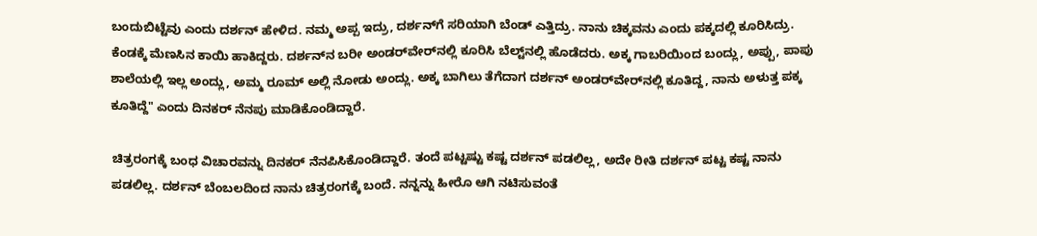ಬಂದುಬಿಟ್ಟೆವು ಎಂದು ದರ್ಶನ್ ಹೇಳಿದ. ನಮ್ಮ ಅಪ್ಪ ಇದ್ರು, ದರ್ಶನ್‌ಗೆ ಸರಿಯಾಗಿ ಬೆಂಡ್ ಎತ್ತಿದ್ರು. ನಾನು ಚಿಕ್ಕವನು ಎಂದು ಪಕ್ಕದಲ್ಲಿ ಕೂರಿಸಿದ್ರು. ಕೆಂಡಕ್ಕೆ ಮೆಣಸಿನ ಕಾಯಿ ಹಾಕಿದ್ದರು. ದರ್ಶನ್‌ನ ಬರೀ ಅಂಡರ್‌ವೇರ್‌ನಲ್ಲಿ ಕೂರಿಸಿ ಬೆಲ್ಟ್‌ನಲ್ಲಿ ಹೊಡೆದರು. ಅಕ್ಕ ಗಾಬರಿಯಿಂದ ಬಂದ್ಲು, ಅಪ್ಪು, ಪಾಪು ಶಾಲೆಯಲ್ಲಿ ಇಲ್ಲ ಅಂದ್ಲು, ಅಮ್ಮ ರೂಮ್ ಅಲ್ಲಿ ನೋಡು ಅಂದ್ಲು. ಅಕ್ಕ ಬಾಗಿಲು ತೆಗೆದಾಗ ದರ್ಶನ್ ಅಂಡರ್‌ವೇರ್‌ನಲ್ಲಿ ಕೂತಿದ್ದ, ನಾನು ಅಳುತ್ತ ಪಕ್ಕ ಕೂತಿದ್ದೆ" ಎಂದು ದಿನಕರ್ ನೆನಪು ಮಾಡಿಕೊಂಡಿದ್ದಾರೆ.

ಚಿತ್ರರಂಗಕ್ಕೆ ಬಂಧ ವಿಚಾರವನ್ನು ದಿನಕರ್ ನೆನಪಿಸಿಕೊಂಡಿದ್ದಾರೆ. ತಂದೆ ಪಟ್ಟಷ್ಟು ಕಷ್ಟ ದರ್ಶನ್ ಪಡಲಿಲ್ಲ, ಅದೇ ರೀತಿ ದರ್ಶನ್ ಪಟ್ಟ ಕಷ್ಟ ನಾನು ಪಡಲಿಲ್ಲ. ದರ್ಶನ್ ಬೆಂಬಲದಿಂದ ನಾನು ಚಿತ್ರರಂಗಕ್ಕೆ ಬಂದೆ. ನನ್ನನ್ನು ಹೀರೊ ಆಗಿ ನಟಿಸುವಂತೆ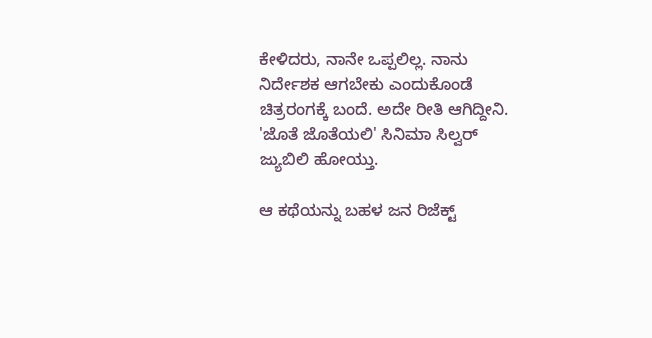ಕೇಳಿದರು, ನಾನೇ ಒಪ್ಪಲಿಲ್ಲ. ನಾನು ನಿರ್ದೇಶಕ ಆಗಬೇಕು ಎಂದುಕೊಂಡೆ ಚಿತ್ರರಂಗಕ್ಕೆ ಬಂದೆ. ಅದೇ ರೀತಿ ಆಗಿದ್ದೀನಿ. 'ಜೊತೆ ಜೊತೆಯಲಿ' ಸಿನಿಮಾ ಸಿಲ್ವರ್ ಜ್ಯುಬಿಲಿ ಹೋಯ್ತು.

ಆ ಕಥೆಯನ್ನು ಬಹಳ ಜನ ರಿಜೆಕ್ಟ್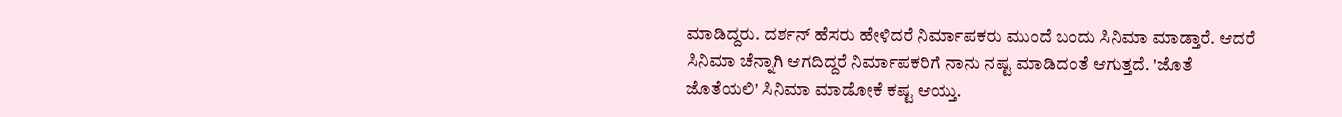ಮಾಡಿದ್ದರು. ದರ್ಶನ್ ಹೆಸರು ಹೇಳಿದರೆ ನಿರ್ಮಾಪಕರು ಮುಂದೆ ಬಂದು ಸಿನಿಮಾ ಮಾಡ್ತಾರೆ. ಆದರೆ ಸಿನಿಮಾ ಚೆನ್ನಾಗಿ ಆಗದಿದ್ದರೆ ನಿರ್ಮಾಪಕರಿಗೆ ನಾನು ನಷ್ಟ ಮಾಡಿದಂತೆ ಆಗುತ್ತದೆ. 'ಜೊತೆ ಜೊತೆಯಲಿ' ಸಿನಿಮಾ ಮಾಡೋಕೆ ಕಷ್ಟ ಆಯ್ತು.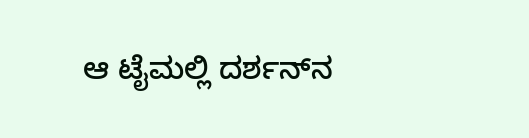ಆ ಟೈಮಲ್ಲಿ ದರ್ಶನ್‌ನ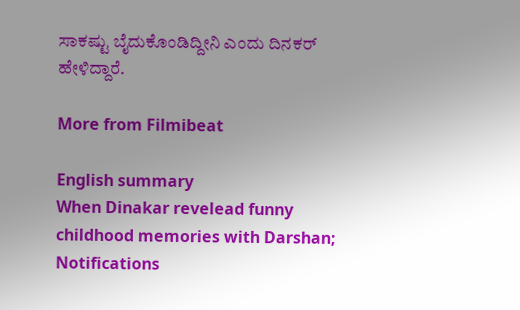ಸಾಕಷ್ಟು ಬೈದುಕೊಂಡಿದ್ದೀನಿ ಎಂದು ದಿನಕರ್ ಹೇಳಿದ್ದಾರೆ.

More from Filmibeat

English summary
When Dinakar revelead funny childhood memories with Darshan;
Notifications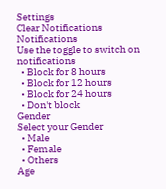Settings
Clear Notifications
Notifications
Use the toggle to switch on notifications
  • Block for 8 hours
  • Block for 12 hours
  • Block for 24 hours
  • Don't block
Gender
Select your Gender
  • Male
  • Female
  • Others
Age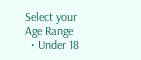Select your Age Range
  • Under 18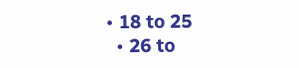• 18 to 25
  • 26 to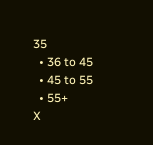35
  • 36 to 45
  • 45 to 55
  • 55+
X